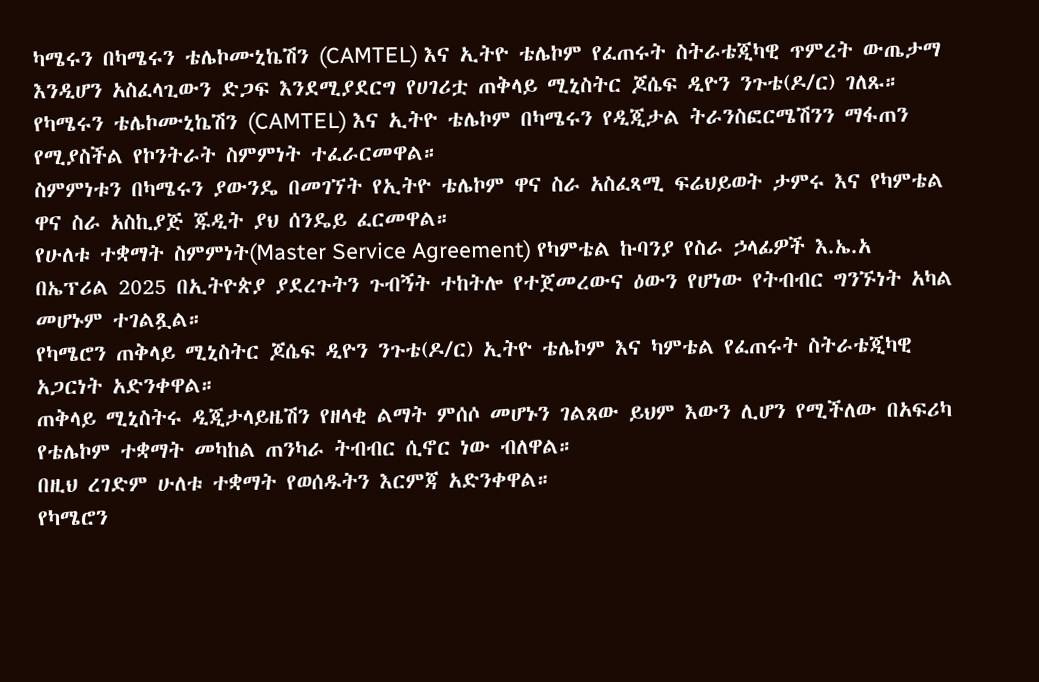ካሜሩን በካሜሩን ቴሌኮሙኒኬሽን (CAMTEL) እና ኢትዮ ቴሌኮም የፈጠሩት ስትራቴጂካዊ ጥምረት ውጤታማ እንዲሆን አስፈላጊውን ድጋፍ እንደሚያደርግ የሀገሪቷ ጠቅላይ ሚኒስትር ጆሴፍ ዲዮን ንጉቴ(ዶ/ር) ገለጹ።
የካሜሩን ቴሌኮሙኒኬሽን (CAMTEL) እና ኢትዮ ቴሌኮም በካሜሩን የዲጂታል ትራንስፎርሜሽንን ማፋጠን የሚያስችል የኮንትራት ስምምነት ተፈራርመዋል።
ስምምነቱን በካሜሩን ያውንዴ በመገኘት የኢትዮ ቴሌኮም ዋና ስራ አስፈጻሚ ፍሬህይወት ታምሩ እና የካምቴል ዋና ስራ አስኪያጅ ጁዲት ያህ ሰንዴይ ፈርመዋል።
የሁለቱ ተቋማት ስምምነት(Master Service Agreement) የካምቴል ኩባንያ የስራ ኃላፊዎች እ.ኤ.አ በኤፕሪል 2025 በኢትዮጵያ ያደረጉትን ጉብኝት ተከትሎ የተጀመረውና ዕውን የሆነው የትብብር ግንኙነት አካል መሆኑም ተገልጿል።
የካሜሮን ጠቅላይ ሚኒስትር ጆሴፍ ዲዮን ንጉቴ(ዶ/ር) ኢትዮ ቴሌኮም እና ካምቴል የፈጠሩት ስትራቴጂካዊ አጋርነት አድንቀዋል።
ጠቅላይ ሚኒስትሩ ዲጂታላይዜሽን የዘላቂ ልማት ምሰሶ መሆኑን ገልጸው ይህም እውን ሊሆን የሚችለው በአፍሪካ የቴሌኮም ተቋማት መካከል ጠንካራ ትብብር ሲኖር ነው ብለዋል።
በዚህ ረገድም ሁለቱ ተቋማት የወሰዱትን እርምጃ አድንቀዋል።
የካሜሮን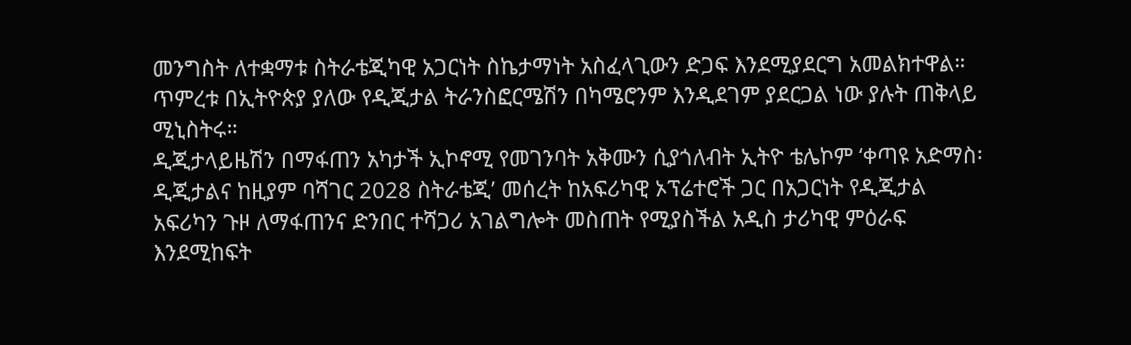መንግስት ለተቋማቱ ስትራቴጂካዊ አጋርነት ስኬታማነት አስፈላጊውን ድጋፍ እንደሚያደርግ አመልክተዋል።
ጥምረቱ በኢትዮጵያ ያለው የዲጂታል ትራንስፎርሜሽን በካሜሮንም እንዲደገም ያደርጋል ነው ያሉት ጠቅላይ ሚኒስትሩ።
ዲጂታላይዜሽን በማፋጠን አካታች ኢኮኖሚ የመገንባት አቅሙን ሲያጎለብት ኢትዮ ቴሌኮም ‘ቀጣዩ አድማስ፡ ዲጂታልና ከዚያም ባሻገር 2028 ስትራቴጂ’ መሰረት ከአፍሪካዊ ኦፕሬተሮች ጋር በአጋርነት የዲጂታል አፍሪካን ጉዞ ለማፋጠንና ድንበር ተሻጋሪ አገልግሎት መስጠት የሚያስችል አዲስ ታሪካዊ ምዕራፍ እንደሚከፍት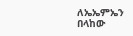ለኤኤምኤን በላከው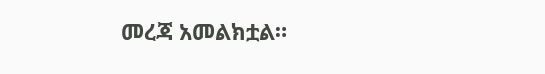መረጃ አመልክቷል።